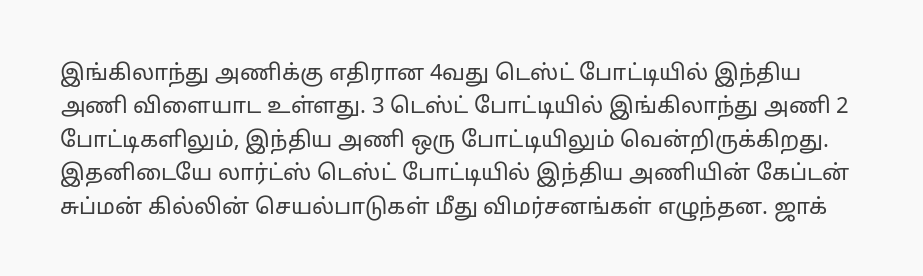இங்கிலாந்து அணிக்கு எதிரான 4வது டெஸ்ட் போட்டியில் இந்திய அணி விளையாட உள்ளது. 3 டெஸ்ட் போட்டியில் இங்கிலாந்து அணி 2 போட்டிகளிலும், இந்திய அணி ஒரு போட்டியிலும் வென்றிருக்கிறது. இதனிடையே லார்ட்ஸ் டெஸ்ட் போட்டியில் இந்திய அணியின் கேப்டன் சுப்மன் கில்லின் செயல்பாடுகள் மீது விமர்சனங்கள் எழுந்தன. ஜாக்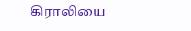கிராலியை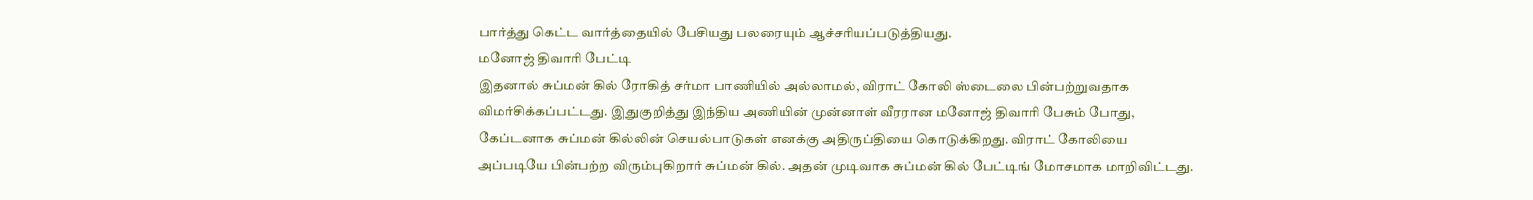பார்த்து கெட்ட வார்த்தையில் பேசியது பலரையும் ஆச்சரியப்படுத்தியது.
மனோஜ் திவாரி பேட்டி
இதனால் சுப்மன் கில் ரோகித் சர்மா பாணியில் அல்லாமல், விராட் கோலி ஸ்டைலை பின்பற்றுவதாக விமர்சிக்கப்பட்டது. இதுகுறித்து இந்திய அணியின் முன்னாள் வீரரான மனோஜ் திவாரி பேசும் போது, கேப்டனாக சுப்மன் கில்லின் செயல்பாடுகள் எனக்கு அதிருப்தியை கொடுக்கிறது. விராட் கோலியை அப்படியே பின்பற்ற விரும்புகிறார் சுப்மன் கில். அதன் முடிவாக சுப்மன் கில் பேட்டிங் மோசமாக மாறிவிட்டது.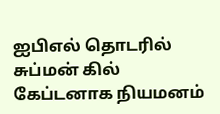ஐபிஎல் தொடரில் சுப்மன் கில் கேப்டனாக நியமனம்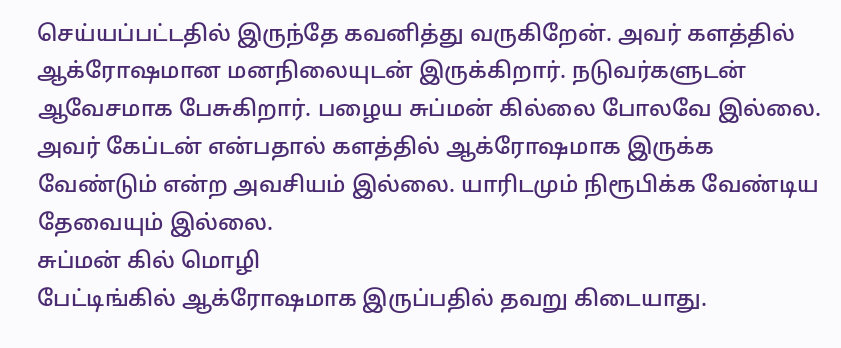செய்யப்பட்டதில் இருந்தே கவனித்து வருகிறேன். அவர் களத்தில் ஆக்ரோஷமான மனநிலையுடன் இருக்கிறார். நடுவர்களுடன் ஆவேசமாக பேசுகிறார். பழைய சுப்மன் கில்லை போலவே இல்லை. அவர் கேப்டன் என்பதால் களத்தில் ஆக்ரோஷமாக இருக்க வேண்டும் என்ற அவசியம் இல்லை. யாரிடமும் நிரூபிக்க வேண்டிய தேவையும் இல்லை.
சுப்மன் கில் மொழி
பேட்டிங்கில் ஆக்ரோஷமாக இருப்பதில் தவறு கிடையாது.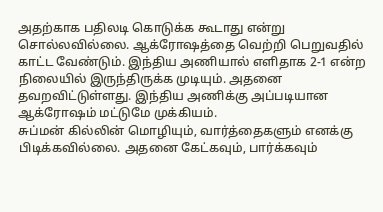அதற்காக பதிலடி கொடுக்க கூடாது என்று சொல்லவில்லை. ஆக்ரோஷத்தை வெற்றி பெறுவதில் காட்ட வேண்டும். இந்திய அணியால் எளிதாக 2-1 என்ற நிலையில் இருந்திருக்க முடியும். அதனை தவறவிட்டுள்ளது. இந்திய அணிக்கு அப்படியான ஆக்ரோஷம் மட்டுமே முக்கியம்.
சுப்மன் கில்லின் மொழியும், வார்த்தைகளும் எனக்கு பிடிக்கவில்லை. அதனை கேட்கவும், பார்க்கவும்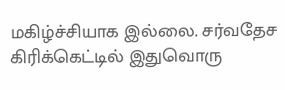மகிழ்ச்சியாக இல்லை. சர்வதேச கிரிக்கெட்டில் இதுவொரு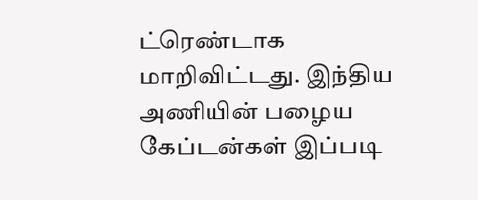ட்ரெண்டாக மாறிவிட்டது. இந்திய அணியின் பழைய கேப்டன்கள் இப்படி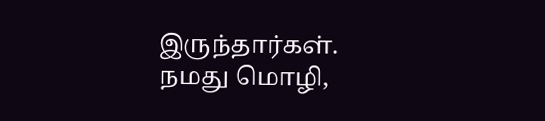இருந்தார்கள். நமது மொழி,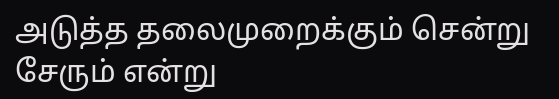அடுத்த தலைமுறைக்கும் சென்று சேரும் என்று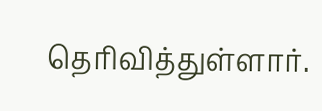தெரிவித்துள்ளார்.